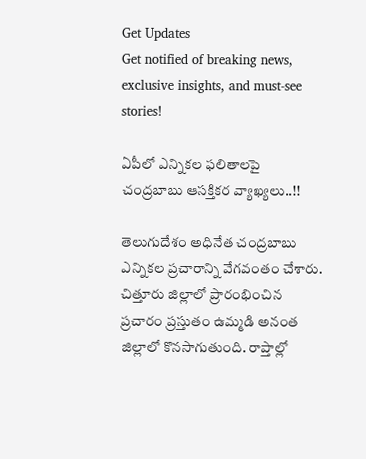Get Updates
Get notified of breaking news, exclusive insights, and must-see stories!

ఏపీలో ఎన్నికల ఫలితాలపై చంద్రబాబు ఆసక్తికర వ్యాఖ్యలు..!!

తెలుగుదేశం అధినేత చంద్రబాబు ఎన్నికల ప్రచారాన్ని వేగవంతం చేశారు. చిత్తూరు జిల్లాలో ప్రారంభించిన ప్రచారం ప్రస్తుతం ఉమ్మడి అనంత జిల్లాలో కొనసాగుతుంది. రాప్తాల్లో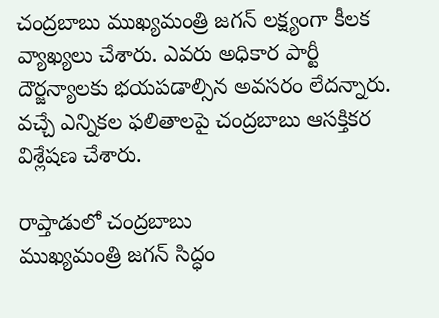చంద్రబాబు ముఖ్యమంత్రి జగన్ లక్ష్యంగా కీలక వ్యాఖ్యలు చేశారు. ఎవరు అధికార పార్టీ దౌర్జన్యాలకు భయపడాల్సిన అవసరం లేదన్నారు. వచ్చే ఎన్నికల ఫలితాలపై చంద్రబాబు ఆసక్తికర విశ్లేషణ చేశారు.

రాప్తాడులో చంద్రబాబు
ముఖ్యమంత్రి జగన్ సిద్ధం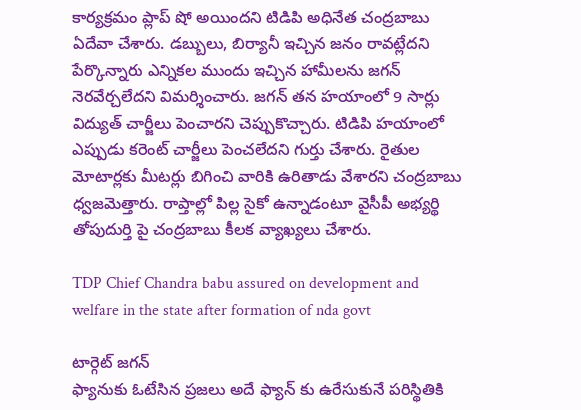కార్యక్రమం ప్లాప్ షో అయిందని టిడిపి అధినేత చంద్రబాబు ఏదేవా చేశారు. డబ్బులు, బిర్యానీ ఇచ్చిన జనం రావట్లేదని పేర్కొన్నారు ఎన్నికల ముందు ఇచ్చిన హామీలను జగన్ నెరవేర్చలేదని విమర్శించారు. జగన్ తన హయాంలో 9 సార్లు విద్యుత్ చార్జీలు పెంచారని చెప్పుకొచ్చారు. టిడిపి హయాంలో ఎప్పుడు కరెంట్ చార్జీలు పెంచలేదని గుర్తు చేశారు. రైతుల మోటార్లకు మీటర్లు బిగించి వారికి ఉరితాడు వేశారని చంద్రబాబు ధ్వజమెత్తారు. రాప్తాల్లో పిల్ల సైకో ఉన్నాడంటూ వైసీపీ అభ్యర్థి తోపుదుర్తి పై చంద్రబాబు కీలక వ్యాఖ్యలు చేశారు.

TDP Chief Chandra babu assured on development and welfare in the state after formation of nda govt

టార్గెట్ జగన్
ఫ్యానుకు ఓటేసిన ప్రజలు అదే ఫ్యాన్ కు ఉరేసుకునే పరిస్థితికి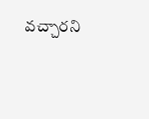వచ్చారని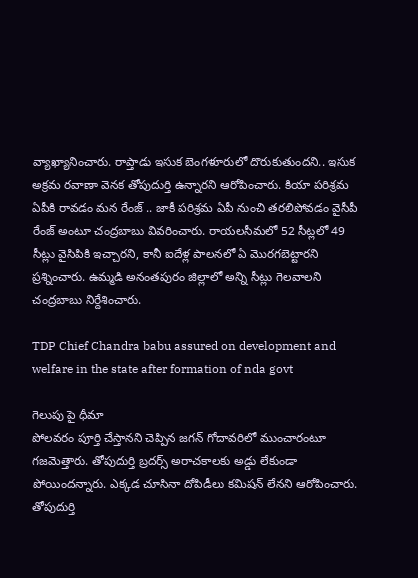వ్యాఖ్యానించారు. రాప్తాడు ఇసుక బెంగళూరులో దొరుకుతుందని.. ఇసుక అక్రమ రవాణా వెనక తోపుదుర్తి ఉన్నారని ఆరోపించారు. కియా పరిశ్రమ ఏపీకి రావడం మన రేంజ్ .. జాకీ పరిశ్రమ ఏపీ నుంచి తరలిపోవడం వైసీపీ రేంజ్ అంటూ చంద్రబాబు వివరించారు. రాయలసీమలో 52 సీట్లలో 49 సీట్లు వైసిపికి ఇచ్చారని, కానీ ఐదేళ్ల పాలనలో ఏ మొరగబెట్టారని ప్రశ్నించారు. ఉమ్మడి అనంతపురం జిల్లాలో అన్ని సీట్లు గెలవాలని చంద్రబాబు నిర్దేశించారు.

TDP Chief Chandra babu assured on development and welfare in the state after formation of nda govt

గెలుపు పై ధీమా
పోలవరం పూర్తి చేస్తానని చెప్పిన జగన్ గోదావరిలో ముంచారంటూ గజమెత్తారు. తోపుదుర్తి బ్రదర్స్ అరాచకాలకు అడ్డు లేకుండా పోయిందన్నారు. ఎక్కడ చూసినా దోపిడీలు కమిషన్ లేనని ఆరోపించారు. తోపుదుర్తి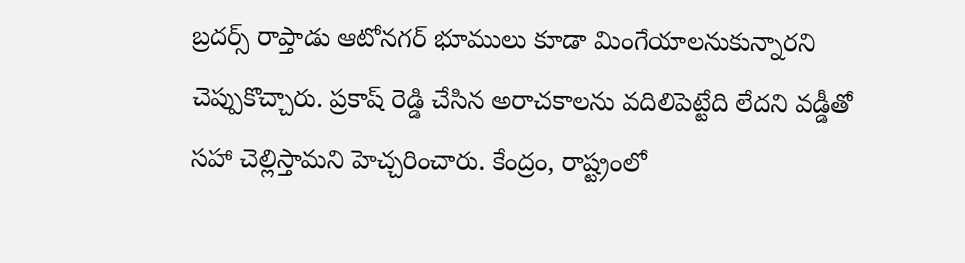బ్రదర్స్ రాప్తాడు ఆటోనగర్ భూములు కూడా మింగేయాలనుకున్నారని చెప్పుకొచ్చారు. ప్రకాష్ రెడ్డి చేసిన అరాచకాలను వదిలిపెట్టేది లేదని వడ్డీతో సహా చెల్లిస్తామని హెచ్చరించారు. కేంద్రం, రాష్ట్రంలో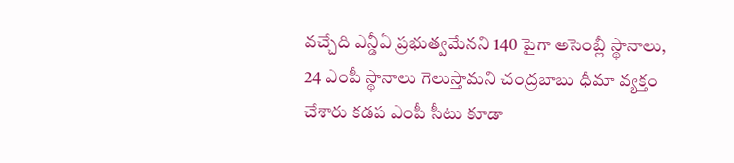వచ్చేది ఎన్డీఏ ప్రభుత్వమేనని 140 పైగా అసెంబ్లీ స్థానాలు, 24 ఎంపీ స్థానాలు గెలుస్తామని చంద్రబాబు ధీమా వ్యక్తం చేశారు కడప ఎంపీ సీటు కూడా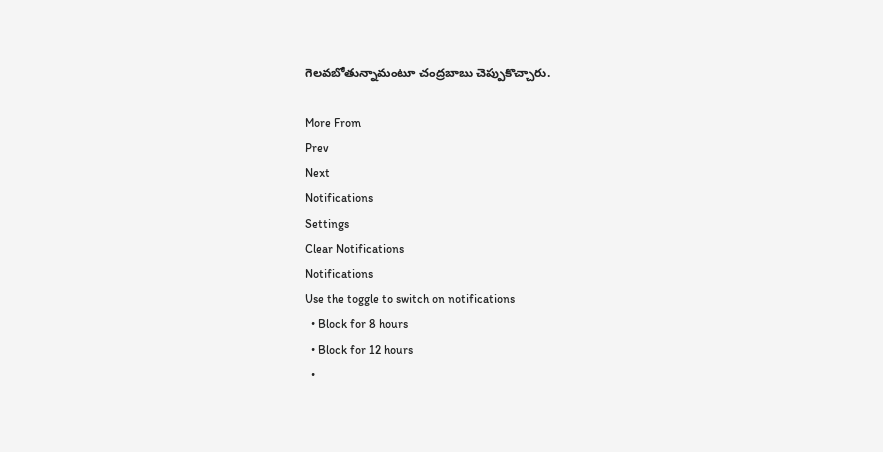గెలవబోతున్నామంటూ చంద్రబాబు చెప్పుకొచ్చారు.

More From
Prev
Next
Notifications
Settings
Clear Notifications
Notifications
Use the toggle to switch on notifications
  • Block for 8 hours
  • Block for 12 hours
  •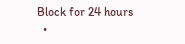Block for 24 hours
  •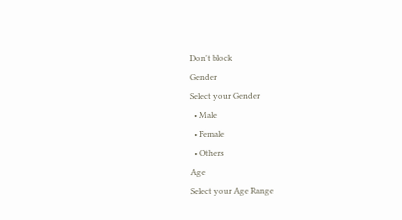Don't block
Gender
Select your Gender
  • Male
  • Female
  • Others
Age
Select your Age Range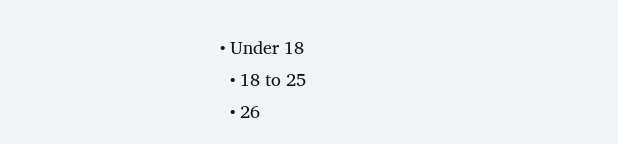• Under 18
  • 18 to 25
  • 26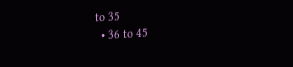to 35
  • 36 to 45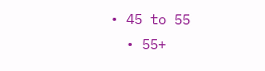• 45 to 55
  • 55+